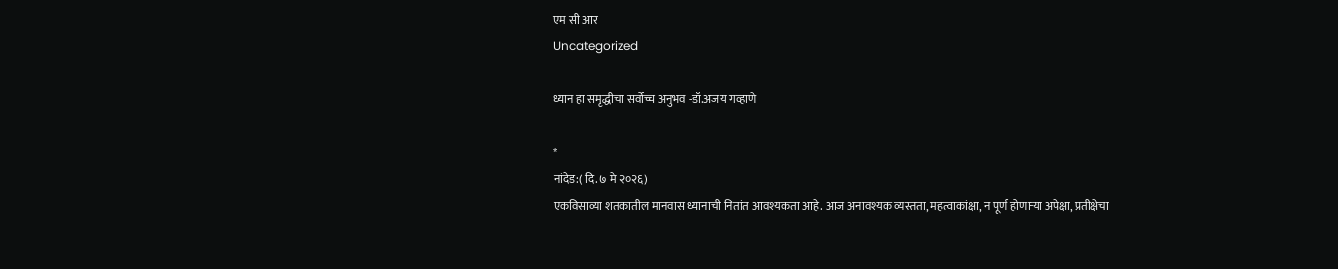एम सी आर
Uncategorized

ध्यान हा समृद्धीचा सर्वोच्च अनुभव -डॉ.अजय गव्हाणे

*
नांदेड:( दि. ७ मे २०२६)
एकविसाव्या शतकातील मानवास ध्यानाची नितांत आवश्यकता आहे. आज अनावश्यक व्यस्तता, महत्वाकांक्षा, न पूर्ण होणाऱ्या अपेक्षा, प्रतीक्षेचा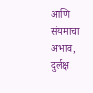आणि संयमाचा अभाव, दुर्लक्ष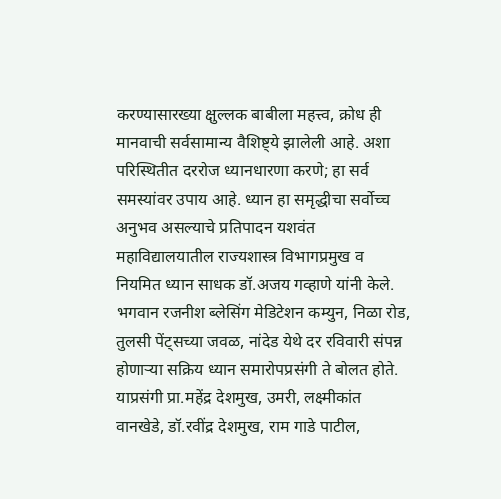करण्यासारख्या क्षुल्लक बाबीला महत्त्व, क्रोध ही मानवाची सर्वसामान्य वैशिष्ट्ये झालेली आहे. अशा परिस्थितीत दररोज ध्यानधारणा करणे; हा सर्व समस्यांवर उपाय आहे. ध्यान हा समृद्धीचा सर्वोच्च अनुभव असल्याचे प्रतिपादन यशवंत महाविद्यालयातील राज्यशास्त्र विभागप्रमुख व नियमित ध्यान साधक डॉ.अजय गव्हाणे यांनी केले.
भगवान रजनीश ब्लेसिंग मेडिटेशन कम्युन, निळा रोड, तुलसी पेंट्सच्या जवळ, नांदेड येथे दर रविवारी संपन्न होणाऱ्या सक्रिय ध्यान समारोपप्रसंगी ते बोलत होते.
याप्रसंगी प्रा.महेंद्र देशमुख, उमरी, लक्ष्मीकांत वानखेडे, डॉ.रवींद्र देशमुख, राम गाडे पाटील,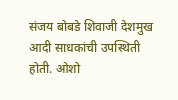संजय बोबडे शिवाजी देशमुख आदी साधकांची उपस्थिती होती. ओशो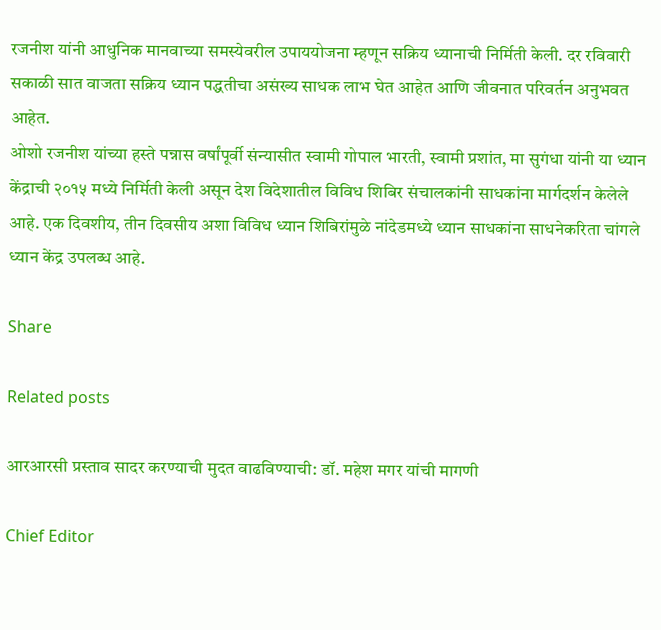रजनीश यांनी आधुनिक मानवाच्या समस्येवरील उपाययोजना म्हणून सक्रिय ध्यानाची निर्मिती केली. दर रविवारी सकाळी सात वाजता सक्रिय ध्यान पद्धतीचा असंख्य साधक लाभ घेत आहेत आणि जीवनात परिवर्तन अनुभवत आहेत.
ओशो रजनीश यांच्या हस्ते पन्नास वर्षांपूर्वी संन्यासीत स्वामी गोपाल भारती, स्वामी प्रशांत, मा सुगंधा यांनी या ध्यान केंद्राची २०१५ मध्ये निर्मिती केली असून देश विदेशातील विविध शिबिर संचालकांनी साधकांना मार्गदर्शन केलेले आहे. एक दिवशीय, तीन दिवसीय अशा विविध ध्यान शिबिरांमुळे नांदेडमध्ये ध्यान साधकांना साधनेकरिता चांगले ध्यान केंद्र उपलब्ध आहे.

Share

Related posts

आरआरसी प्रस्ताव सादर करण्याची मुदत वाढविण्याची: डॉ. महेश मगर यांची मागणी

Chief Editor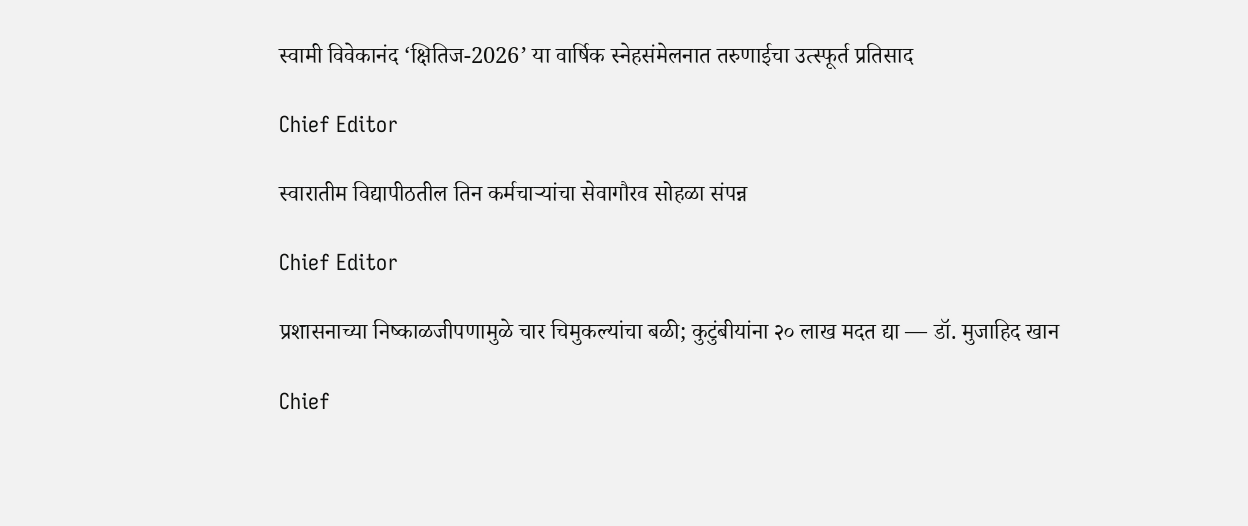स्वामी विवेकानंद ‘क्षितिज-2026’ या वार्षिक स्नेहसंमेलनात तरुणाईचा उत्स्फूर्त प्रतिसाद

Chief Editor

स्वारातीम विद्यापीठतील तिन कर्मचाऱ्यांचा सेवागौरव सोहळा संपन्न

Chief Editor

प्रशासनाच्या निष्काळजीपणामुळे चार चिमुकल्यांचा बळी; कुटुंबीयांना २० लाख मदत द्या — डॉ. मुजाहिद खान

Chief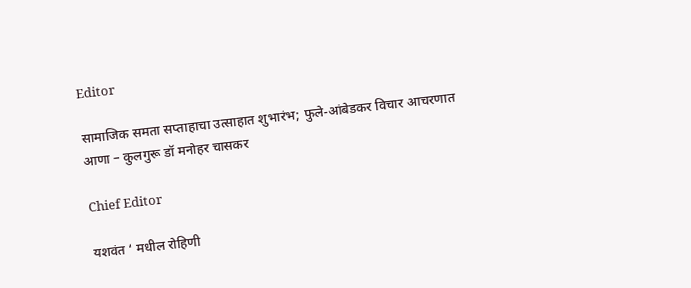Editor

सामाजिक समता सप्ताहाचा उत्साहात शुभारंभ; फुले-आंबेडकर विचार आचरणात आणा – कुलगुरू डॉ मनोहर चासकर

Chief Editor

यशवंत ‘ मधील रोहिणी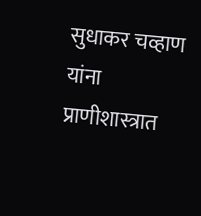सुधाकर चव्हाण यांना प्राणीशास्त्रात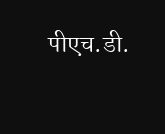पीएच.डी.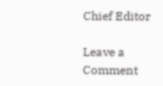Chief Editor

Leave a Comment